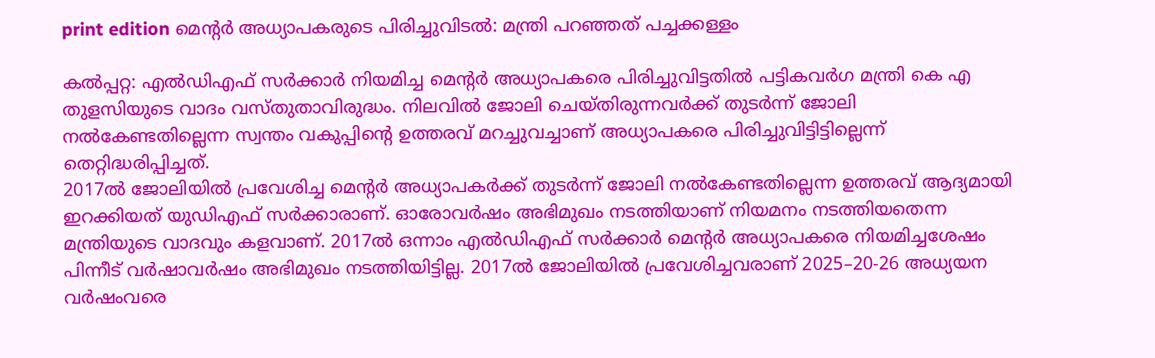print edition മെന്റർ അധ്യാപകരുടെ പിരിച്ചുവിടൽ: മന്ത്രി പറഞ്ഞത് പച്ചക്കള്ളം

കൽപ്പറ്റ: എൽഡിഎഫ് സർക്കാർ നിയമിച്ച മെന്റർ അധ്യാപകരെ പിരിച്ചുവിട്ടതിൽ പട്ടികവർഗ മന്ത്രി കെ എ തുളസിയുടെ വാദം വസ്തുതാവിരുദ്ധം. നിലവിൽ ജോലി ചെയ്തിരുന്നവർക്ക് തുടർന്ന് ജോലി നൽകേണ്ടതില്ലെന്ന സ്വന്തം വകുപ്പിന്റെ ഉത്തരവ് മറച്ചുവച്ചാണ് അധ്യാപകരെ പിരിച്ചുവിട്ടിട്ടില്ലെന്ന് തെറ്റിദ്ധരിപ്പിച്ചത്.
2017ൽ ജോലിയിൽ പ്രവേശിച്ച മെന്റർ അധ്യാപകർക്ക് തുടർന്ന് ജോലി നൽകേണ്ടതില്ലെന്ന ഉത്തരവ് ആദ്യമായി ഇറക്കിയത് യുഡിഎഫ് സർക്കാരാണ്. ഓരോവർഷം അഭിമുഖം നടത്തിയാണ് നിയമനം നടത്തിയതെന്ന മന്ത്രിയുടെ വാദവും കളവാണ്. 2017ൽ ഒന്നാം എൽഡിഎഫ് സർക്കാർ മെന്റർ അധ്യാപകരെ നിയമിച്ചശേഷം പിന്നീട് വർഷാവർഷം അഭിമുഖം നടത്തിയിട്ടില്ല. 2017ൽ ജോലിയിൽ പ്രവേശിച്ചവരാണ് 2025–20-26 അധ്യയന വർഷംവരെ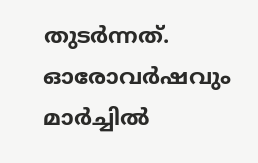തുടർന്നത്.
ഓരോവർഷവും മാർച്ചിൽ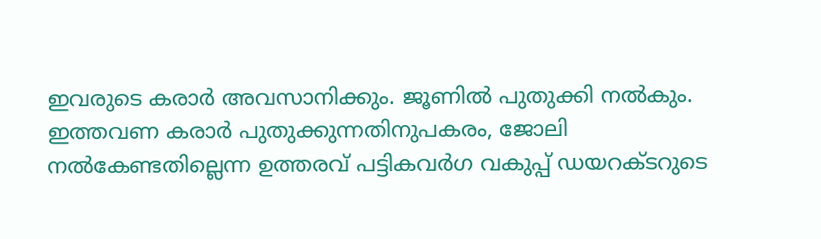ഇവരുടെ കരാർ അവസാനിക്കും. ജൂണിൽ പുതുക്കി നൽകും. ഇത്തവണ കരാർ പുതുക്കുന്നതിനുപകരം, ജോലി നൽകേണ്ടതില്ലെന്ന ഉത്തരവ് പട്ടികവർഗ വകുപ്പ് ഡയറക്ടറുടെ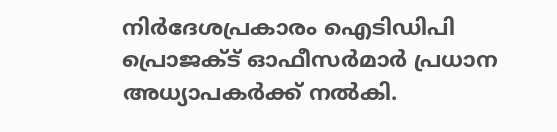നിർദേശപ്രകാരം ഐടിഡിപി പ്രൊജക്ട് ഓഫീസർമാർ പ്രധാന അധ്യാപകർക്ക് നൽകി.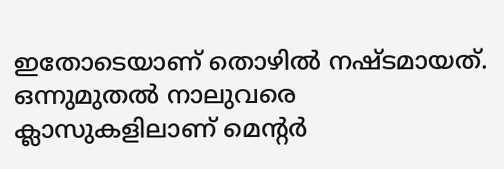ഇതോടെയാണ് തൊഴിൽ നഷ്ടമായത്. ഒന്നുമുതൽ നാലുവരെ ക്ലാസുകളിലാണ് മെന്റർ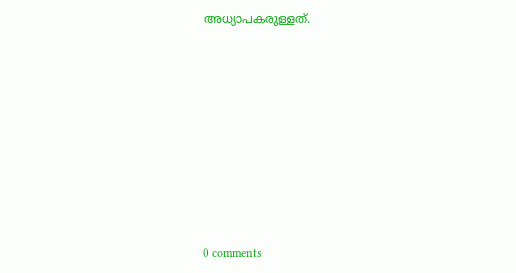അധ്യാപകരുള്ളത്.









0 comments